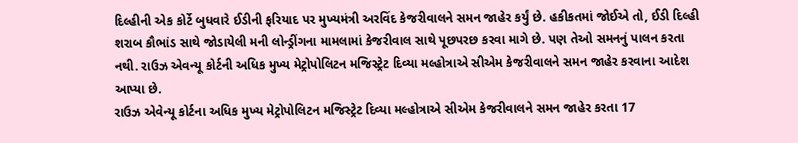દિલ્હીની એક કોર્ટે બુધવારે ઈડીની ફરિયાદ પર મુખ્યમંત્રી અરવિંદ કેજરીવાલને સમન જાહેર કર્યું છે. હકીકતમાં જોઈએ તો, ઈડી દિલ્હી શરાબ કૌભાંડ સાથે જોડાયેલી મની લોન્ડ્રીંગના મામલામાં કેજરીવાલ સાથે પૂછપરછ કરવા માગે છે. પણ તેઓ સમનનું પાલન કરતા નથી. રાઉઝ એવન્યૂ કોર્ટની અધિક મુખ્ય મેટ્રોપોલિટન મજિસ્ટ્રેટ દિવ્યા મલ્હોત્રાએ સીએમ કેજરીવાલને સમન જાહેર કરવાના આદેશ આપ્યા છે.
રાઉઝ એવેન્યૂ કોર્ટના અધિક મુખ્ય મેટ્રોપોલિટન મજિસ્ટ્રેટ દિવ્યા મલ્હોત્રાએ સીએમ કેજરીવાલને સમન જાહેર કરતા 17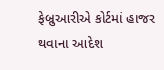ફેબ્રુઆરીએ કોર્ટમાં હાજર થવાના આદેશ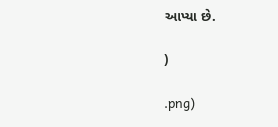આપ્યા છે.

)

.png)